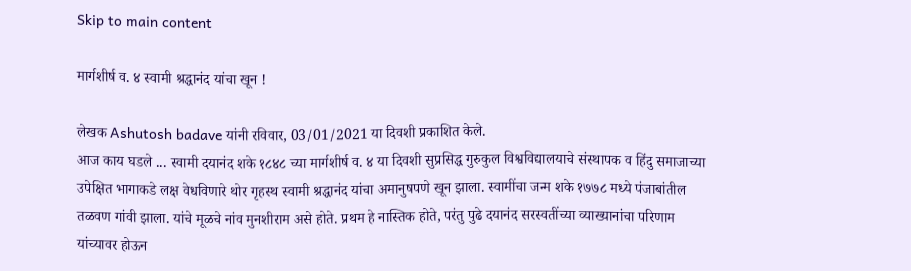Skip to main content

मार्गशीर्ष व. ४ स्वामी श्रद्धानंद यांचा खून !

लेखक Ashutosh badave यांनी रविवार, 03/01/2021 या दिवशी प्रकाशित केले.
आज काय घडले ... स्वामी दयानंद शके १८४८ च्या मार्गशीर्ष व. ४ या दिवशी सुप्रसिद्ध गुरुकुल विश्वविद्यालयाचे संस्थापक व हिंदु समाजाच्या उपेक्षित भागाकडे लक्ष वेधविणारे थोर गृहस्थ स्वामी श्रद्धानंद यांचा अमानुषपणे खून झाला. स्वामींचा जन्म शके १७७८ मध्ये पंजाबांतील तळवण गांवी झाला. यांचे मूळचे नांव मुनशीराम असे होते. प्रथम हे नास्तिक होते, परंतु पुढे दयानंद सरस्वतींच्या व्याख्यानांचा परिणाम यांच्यावर होऊन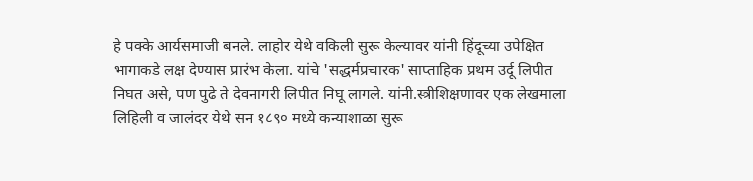हे पक्के आर्यसमाजी बनले. लाहोर येथे वकिली सुरू केल्यावर यांनी हिंदूच्या उपेक्षित भागाकडे लक्ष देण्यास प्रारंभ केला. यांचे 'सद्धर्मप्रचारक' साप्ताहिक प्रथम उर्दू लिपीत निघत असे, पण पुढे ते देवनागरी लिपीत निघू लागले. यांनी.स्त्रीशिक्षणावर एक लेखमाला लिहिली व जालंदर येथे सन १८९० मध्ये कन्याशाळा सुरू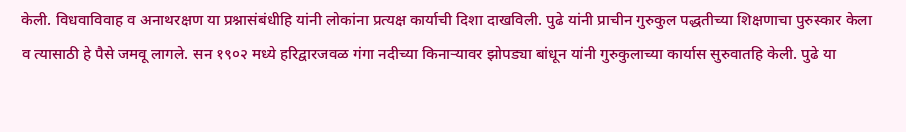केली. विधवाविवाह व अनाथरक्षण या प्रश्नासंबंधीहि यांनी लोकांना प्रत्यक्ष कार्याची दिशा दाखविली. पुढे यांनी प्राचीन गुरुकुल पद्धतीच्या शिक्षणाचा पुरुस्कार केला व त्यासाठी हे पैसे जमवू लागले. सन १९०२ मध्ये हरिद्वारजवळ गंगा नदीच्या किनाऱ्यावर झोपड्या बांधून यांनी गुरुकुलाच्या कार्यास सुरुवातहि केली. पुढे या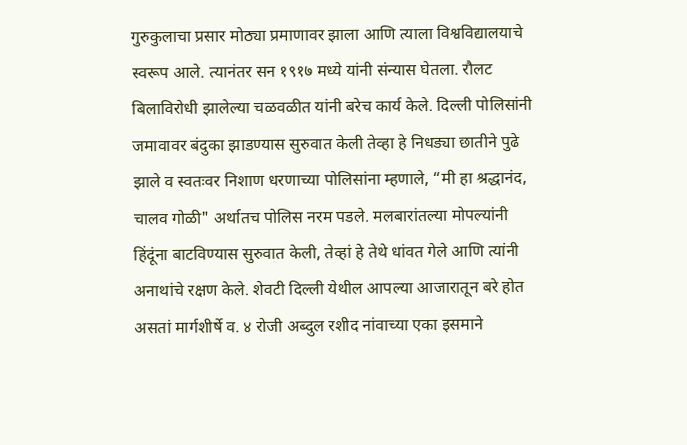गुरुकुलाचा प्रसार मोठ्या प्रमाणावर झाला आणि त्याला विश्वविद्यालयाचे स्वरूप आले. त्यानंतर सन १९१७ मध्ये यांनी संन्यास घेतला. रौलट बिलाविरोधी झालेल्या चळवळीत यांनी बरेच कार्य केले. दिल्ली पोलिसांनी जमावावर बंदुका झाडण्यास सुरुवात केली तेव्हा हे निधड्या छातीने पुढे झाले व स्वतःवर निशाण धरणाच्या पोलिसांना म्हणाले, “मी हा श्रद्धानंद, चालव गोळी" अर्थातच पोलिस नरम पडले. मलबारांतल्या मोपल्यांनी हिंदूंना बाटविण्यास सुरुवात केली, तेव्हां हे तेथे धांवत गेले आणि त्यांनी अनाथांचे रक्षण केले. शेवटी दिल्ली येथील आपल्या आजारातून बरे होत असतां मार्गशीर्षे व. ४ रोजी अब्दुल रशीद नांवाच्या एका इसमाने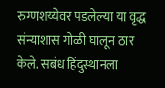रुग्णशय्येवर पडलेल्या या वृद्ध संन्याशास गोळी घालून ठार केले. सबंध हिंदुस्थानला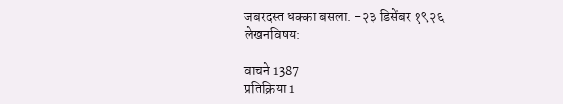जबरदस्त धक्का बसला. -२३ डिसेंबर १९२६
लेखनविषय:

वाचने 1387
प्रतिक्रिया 1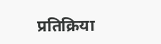प्रतिक्रिया